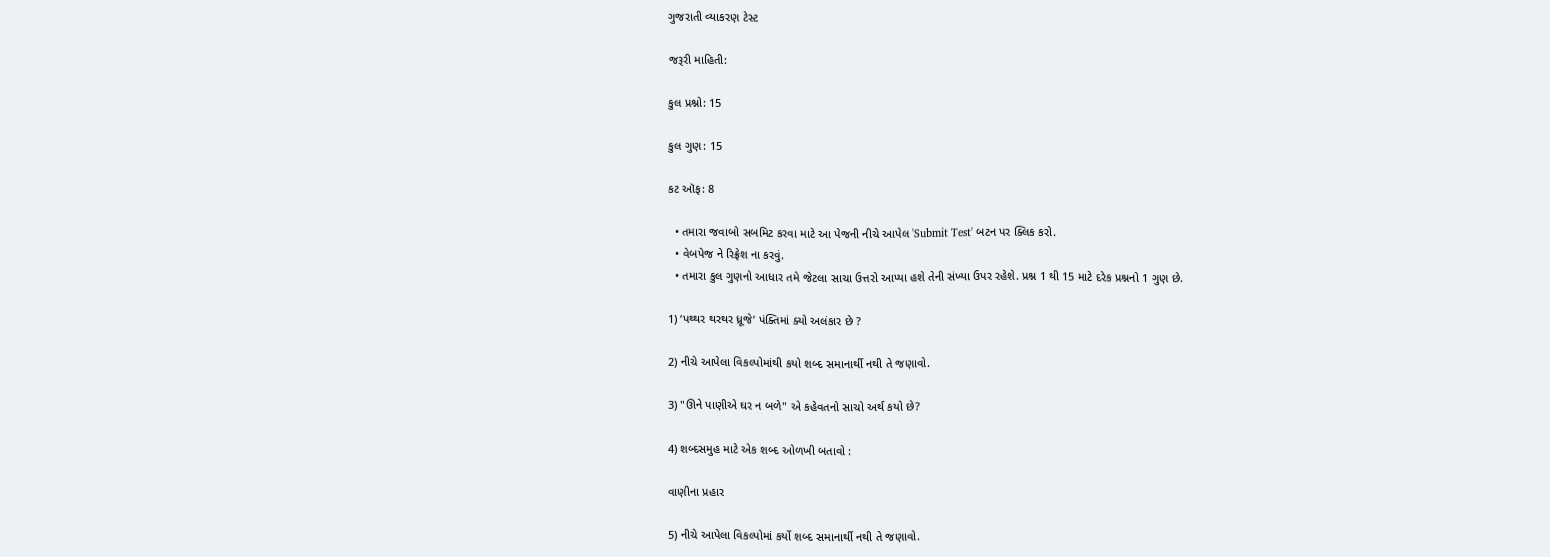ગુજરાતી વ્યાકરણ ટેસ્ટ

જરૂરી માહિતી:

કુલ પ્રશ્નો: 15

કુલ ગુણ: 15

કટ ઑફ: 8

  • તમારા જવાબો સબમિટ કરવા માટે આ પેજની નીચે આપેલ 'Submit Test' બટન પર ક્લિક કરો.
  • વેબપેજ ને રિફ્રેશ ના કરવું.
  • તમારા કુલ ગુણનો આધાર તમે જેટલા સાચા ઉત્તરો આપ્યા હશે તેની સંખ્યા ઉપર રહેશે. પ્રશ્ન 1 થી 15 માટે દરેક પ્રશ્નનો 1 ગુણ છે.

1) ‘પથ્થર થરથર ધ્રૂજે’ પંક્તિમાં ક્યો અલંકાર છે ?

2) નીચે આપેલા વિકલ્પોમાંથી કયો શબ્દ સમાનાર્થી નથી તે જણાવો.

3) "ઊને પાણીએ ઘર ન બળે" એ કહેવતનો સાચો અર્થ કયો છે?

4) શબ્દસમુહ માટે એક શબ્દ ઓળખી બતાવો :

વાણીના પ્રહાર

5) નીચે આપેલા વિકલ્પોમાં કર્યો શબ્દ સમાનાર્થી નથી તે જણાવો.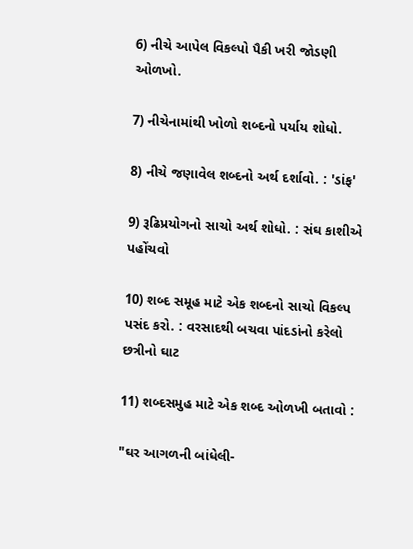6) નીચે આપેલ વિકલ્પો પૈકી ખરી જોડણી ઓળખો.

7) નીચેનામાંથી ખોળો શબ્દનો પર્યાય શોધો.

8) નીચે જણાવેલ શબ્દનો અર્થ દર્શાવો. : 'ડાંફ'

9) રૂઢિપ્રયોગનો સાચો અર્થ શોધો. : સંઘ કાશીએ પહોંચવો

10) શબ્દ સમૂહ માટે એક શબ્દનો સાચો વિકલ્પ પસંદ કરો. : વરસાદથી બચવા પાંદડાંનો કરેલો છત્રીનો ઘાટ

11) શબ્દસમુહ માટે એક શબ્દ ઓળખી બતાવો :

"ઘર આગળની બાંધેલી-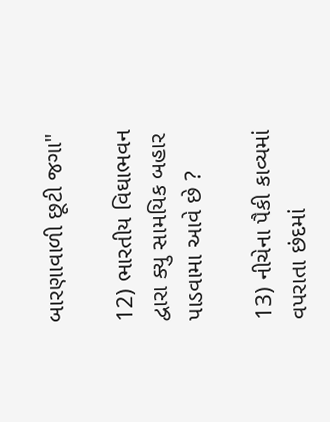બારણાવાળી છૂટી જગા"

12) ભારતીય વિઘાભવન દ્વારા ક્યુ સામયિક બહાર પાડવામા આવે છે ?

13) નીચેના પૈકી કાવ્યમાં વપરાતા છંદમાં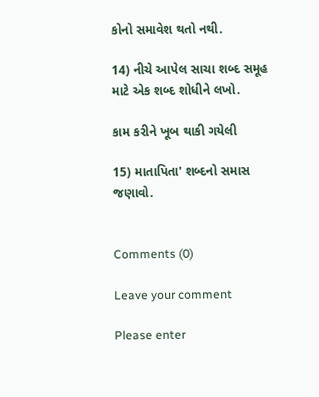કોનો સમાવેશ થતો નથી.

14) નીચે આપેલ સાચા શબ્દ સમૂહ માટે એક શબ્દ શોધીને લખો.

કામ કરીને ખૂબ થાકી ગયેલી

15) માતાપિતા' શબ્દનો સમાસ જણાવો.


Comments (0)

Leave your comment

Please enter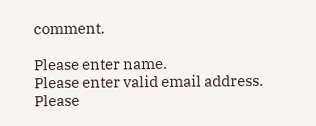comment.

Please enter name.
Please enter valid email address.
Please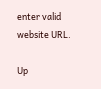enter valid website URL.

Up